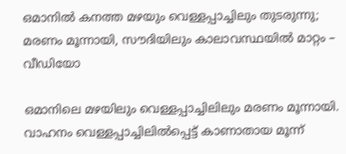ഒമാനില്‍ കനത്ത മഴയും വെള്ളപ്പാച്ചിലും തുടരുന്നു; മരണം മൂന്നായി, സൗദിയിലും കാലാവസ്ഥയിൽ മാറ്റം – വീഡിയോ

ഒമാനിലെ മഴയിലും വെള്ളപ്പാച്ചിലിലും മരണം മൂന്നായി. വാഹനം വെള്ളപ്പാച്ചിലിൽപ്പെട്ട് കാണാതായ മൂന്ന്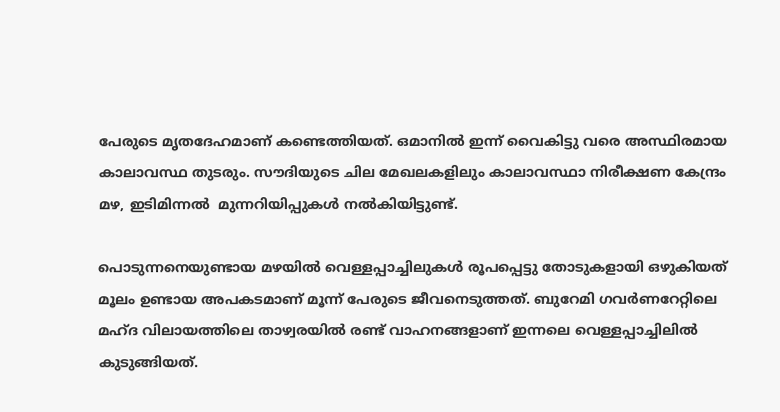പേരുടെ മൃതദേഹമാണ് കണ്ടെത്തിയത്. ഒമാനിൽ ഇന്ന് വൈകിട്ടു വരെ അസ്ഥിരമായ കാലാവസ്ഥ തുടരും. സൗദിയുടെ ചില മേഖലകളിലും കാലാവസ്ഥാ നിരീക്ഷണ കേന്ദ്രം മഴ, ഇടിമിന്നൽ  മുന്നറിയിപ്പുകൾ നൽകിയിട്ടുണ്ട്.

പൊടുന്നനെയുണ്ടായ മഴയിൽ വെള്ളപ്പാച്ചിലുകൾ രൂപപ്പെട്ടു തോടുകളായി ഒഴുകിയത് മൂലം ഉണ്ടായ അപകടമാണ് മൂന്ന് പേരുടെ ജീവനെടുത്തത്. ബുറേമി ഗവർണറേറ്റിലെ മഹ്ദ വിലായത്തിലെ താഴ്വരയിൽ രണ്ട് വാഹനങ്ങളാണ് ഇന്നലെ വെള്ളപ്പാച്ചിലിൽ കുടുങ്ങിയത്.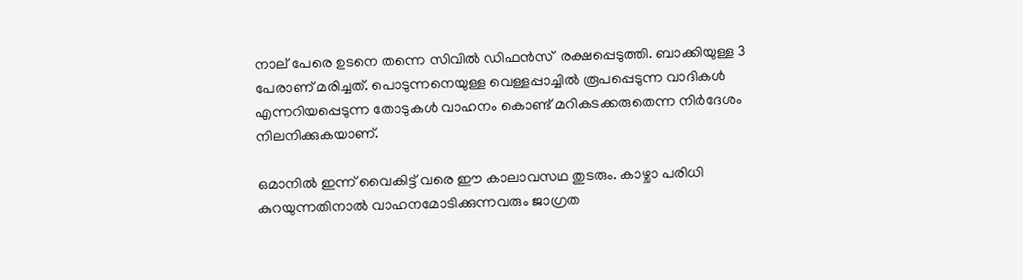നാല് പേരെ ഉടനെ തന്നെ സിവിൽ ഡിഫൻസ്  രക്ഷപ്പെടുത്തി. ബാക്കിയുള്ള 3 പേരാണ് മരിച്ചത്. പൊടുന്നനെയുള്ള വെള്ളപ്പാച്ചിൽ രൂപപ്പെടുന്ന വാദികൾ എന്നറിയപ്പെടുന്ന തോടുകൾ വാഹനം കൊണ്ട് മറികടക്കരുതെന്ന നിർദേശം നിലനിക്കുകയാണ്.

ഒമാനിൽ ഇന്ന് വൈകിട്ട് വരെ ഈ കാലാവസഥ തുടരും. കാഴ്ചാ പരിധി കുറയുന്നതിനാൽ വാഹനമോടിക്കുന്നവരും ജാഗ്രത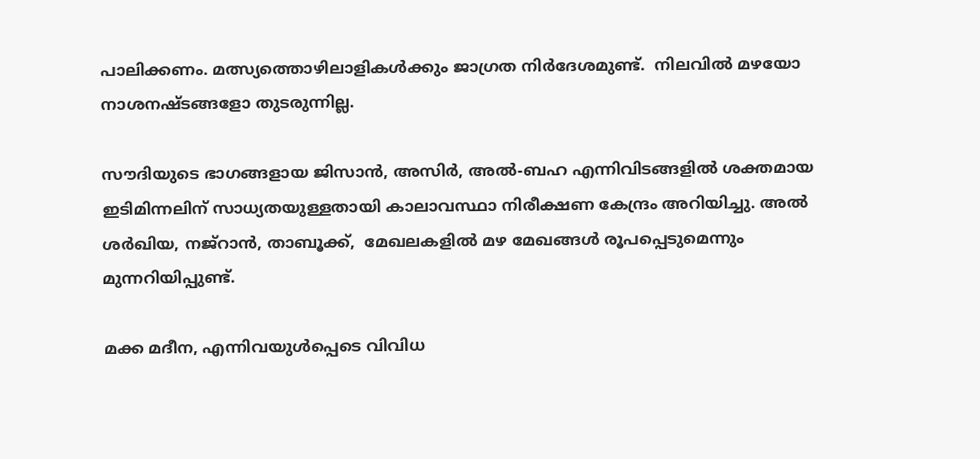പാലിക്കണം. മത്സ്യത്തൊഴിലാളികള്‍ക്കും ജാഗ്രത നിർദേശമുണ്ട്.  നിലവിൽ മഴയോ നാശനഷ്ടങ്ങളോ തുടരുന്നില്ല.

സൗദിയുടെ ഭാഗങ്ങളായ ജിസാൻ, അസിർ, അൽ-ബഹ എന്നിവിടങ്ങളിൽ ശക്തമായ ഇടിമിന്നലിന് സാധ്യതയുള്ളതായി കാലാവസ്ഥാ നിരീക്ഷണ കേന്ദ്രം അറിയിച്ചു. അൽ ശർഖിയ, നജ്‍റാൻ, താബൂക്ക്,  മേഖലകളിൽ മഴ മേഖങ്ങൾ രൂപപ്പെടുമെന്നും മുന്നറിയിപ്പുണ്ട്.

മക്ക മദീന, എന്നിവയുൾപ്പെടെ വിവിധ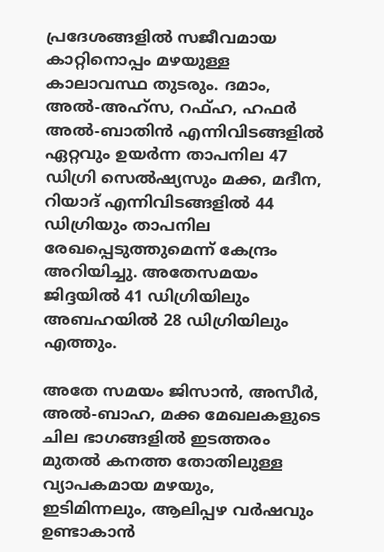പ്രദേശങ്ങളിൽ സജീവമായ കാറ്റിനൊപ്പം മഴയുള്ള കാലാവസ്ഥ തുടരും. ദമാം, അൽ-അഹ്‌സ, റഫ്ഹ, ഹഫർ അൽ-ബാതിൻ എന്നിവിടങ്ങളിൽ ഏറ്റവും ഉയർന്ന താപനില 47 ഡിഗ്രി സെൽഷ്യസും മക്ക, മദീന, റിയാദ് എന്നിവിടങ്ങളിൽ 44 ഡിഗ്രിയും താപനില രേഖപ്പെടുത്തുമെന്ന് കേന്ദ്രം അറിയിച്ചു. അതേസമയം ജിദ്ദയിൽ 41 ഡിഗ്രിയിലും അബഹയിൽ 28 ഡിഗ്രിയിലും എത്തും.

അതേ സമയം ജിസാൻ, അസീർ, അൽ-ബാഹ, മക്ക മേഖലകളുടെ ചില ഭാഗങ്ങളിൽ ഇടത്തരം മുതൽ കനത്ത തോതിലുള്ള വ്യാപകമായ മഴയും, ഇടിമിന്നലും, ആലിപ്പഴ വർഷവും ഉണ്ടാകാൻ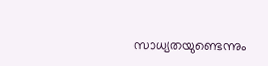സാധ്യതയുണ്ടെന്നും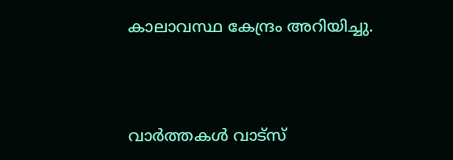കാലാവസ്ഥ കേന്ദ്രം അറിയിച്ചു.



വാർത്തകൾ വാട്സ്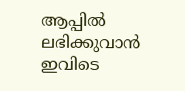ആപ്പിൽ ലഭിക്കുവാൻ ഇവിടെ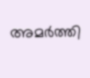അമർത്തി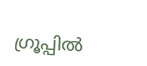ഗ്രൂപ്പിൽ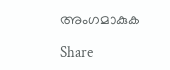അംഗമാകുക

Share